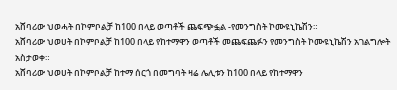አሸባሪው ህወሓት በኮምቦልቻ ከ100 በላይ ወጣቶች ጨፍጭፏል -የመንግስት ኮሙዩኒኬሽን።
አሸባሪው ህወሀት በኮምቦልቻ ከ100 በላይ የከተማዋን ወጣቶች መጨፍጨፉን የመንግስት ኮሙዩኒኬሽን አገልግሎት አስታወቀ።
አሸባሪው ህወሀት በኮምቦልቻ ከተማ ሰርጎ በመግባት ዛሬ ሌሊቱን ከ100 በላይ የከተማዋን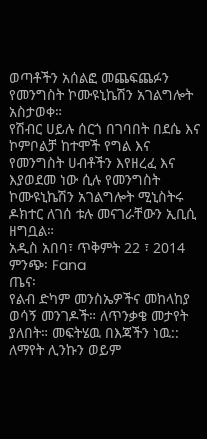ወጣቶችን አሰልፎ መጨፍጨፉን የመንግስት ኮሙዩኒኬሽን አገልግሎት አስታወቀ።
የሽብር ሀይሉ ሰርጎ በገባበት በደሴ እና ኮምቦልቻ ከተሞች የግል እና የመንግስት ሀብቶችን እየዘረፈ እና እያወደመ ነው ሲሉ የመንግስት ኮሙዩኒኬሽን አገልግሎት ሚኒስትሩ ዶክተር ለገሰ ቱሉ መናገራቸውን ኢቢሲ ዘግቧል።
አዲስ አበባ፣ ጥቅምት 22 ፣ 2014 ምንጭ፡ Fana
ጤና፡
የልብ ድካም መንስኤዎችና መከላከያ ወሳኝ መንገዶች። ለጥንቃቄ መታየት ያለበት። መፍትሄዉ በእጃችን ነዉ:: ለማየት ሊንኩን ወይም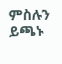ምስሉን ይጫኑ